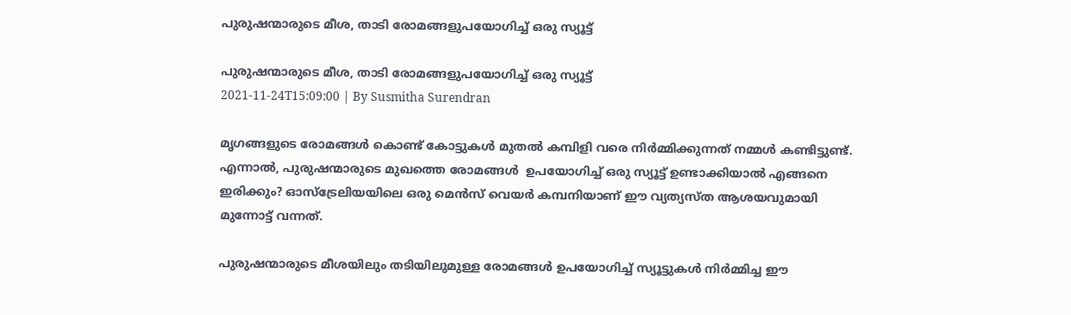പുരുഷന്മാരുടെ മീശ, താടി രോമങ്ങളുപയോഗിച്ച് ഒരു സ്യൂട്ട്

പുരുഷന്മാരുടെ മീശ, താടി രോമങ്ങളുപയോഗിച്ച് ഒരു സ്യൂട്ട്
2021-11-24T15:09:00 | By Susmitha Surendran

മൃഗങ്ങളുടെ രോമങ്ങൾ കൊണ്ട് കോട്ടുകൾ മുതൽ കമ്പിളി വരെ നിർമ്മിക്കുന്നത് നമ്മൾ കണ്ടിട്ടുണ്ട്. എന്നാൽ, പുരുഷന്മാരുടെ മുഖത്തെ രോമങ്ങൾ  ഉപയോഗിച്ച് ഒരു സ്യൂട്ട് ഉണ്ടാക്കിയാൽ എങ്ങനെ ഇരിക്കും? ഓസ്‌ട്രേലിയയിലെ ഒരു മെൻസ് വെയർ കമ്പനിയാണ് ഈ വ്യത്യസ്ത ആശയവുമായി മുന്നോട്ട് വന്നത്.

പുരുഷന്മാരുടെ മീശയിലും തടിയിലുമുള്ള രോമങ്ങൾ ഉപയോഗിച്ച് സ്യൂട്ടുകൾ നിർമ്മിച്ച ഈ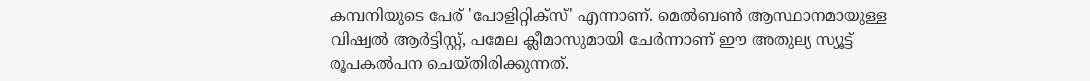കമ്പനിയുടെ പേര് 'പോളിറ്റിക്‌സ്' എന്നാണ്. മെൽബൺ ആസ്ഥാനമായുള്ള വിഷ്വൽ ആർട്ടിസ്റ്റ്, പമേല ക്ലീമാസുമായി ചേർന്നാണ് ഈ അതുല്യ സ്യൂട്ട് രൂപകൽപന ചെയ്തിരിക്കുന്നത്.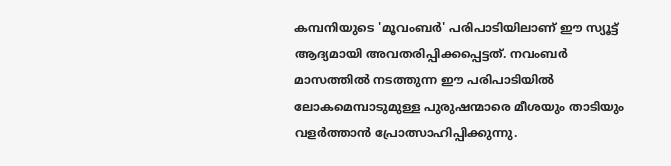കമ്പനിയുടെ 'മൂവംബർ' പരിപാടിയിലാണ് ഈ സ്യൂട്ട് ആദ്യമായി അവതരിപ്പിക്കപ്പെട്ടത്. നവംബർ മാസത്തിൽ നടത്തുന്ന ഈ പരിപാടിയിൽ ലോകമെമ്പാടുമുള്ള പുരുഷന്മാരെ മീശയും താടിയും വളർത്താൻ പ്രോത്സാഹിപ്പിക്കുന്നു.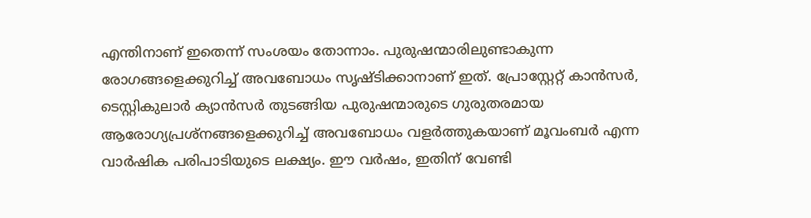എന്തിനാണ് ഇതെന്ന് സംശയം തോന്നാം. പുരുഷന്മാരിലുണ്ടാകുന്ന രോഗങ്ങളെക്കുറിച്ച് അവബോധം സൃഷ്ടിക്കാനാണ് ഇത്. പ്രോസ്റ്റേറ്റ് കാൻസർ, ടെസ്റ്റികുലാർ ക്യാൻസർ തുടങ്ങിയ പുരുഷന്മാരുടെ ഗുരുതരമായ ആരോഗ്യപ്രശ്നങ്ങളെക്കുറിച്ച് അവബോധം വളർത്തുകയാണ് മൂവംബർ എന്ന വാർഷിക പരിപാടിയുടെ ലക്ഷ്യം. ഈ വർഷം, ഇതിന് വേണ്ടി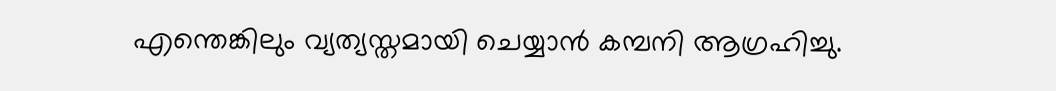എന്തെങ്കിലും വ്യത്യസ്തമായി ചെയ്യാൻ കമ്പനി ആഗ്രഹിച്ചു.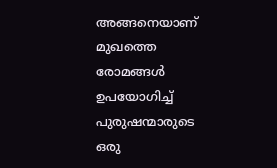അങ്ങനെയാണ് മുഖത്തെ രോമങ്ങൾ ഉപയോഗിച്ച് പുരുഷന്മാരുടെ ഒരു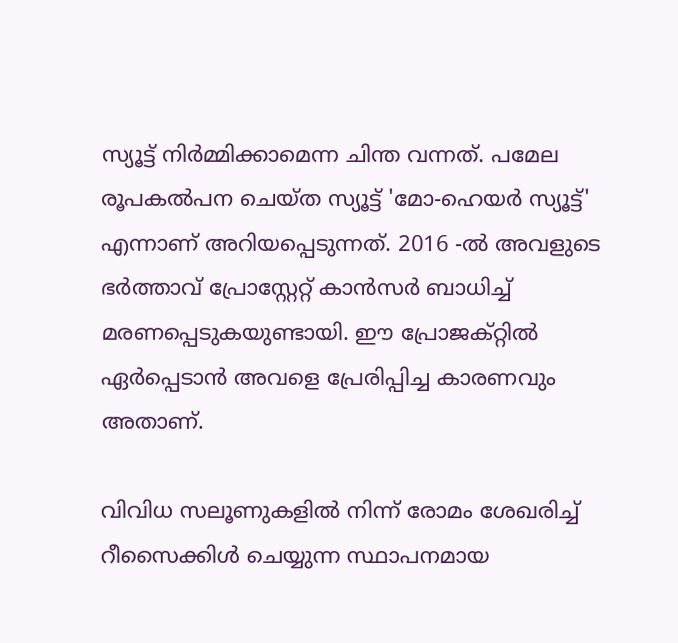സ്യൂട്ട് നിർമ്മിക്കാമെന്ന ചിന്ത വന്നത്. പമേല രൂപകൽപന ചെയ്ത സ്യൂട്ട് 'മോ-ഹെയർ സ്യൂട്ട്' എന്നാണ് അറിയപ്പെടുന്നത്. 2016 -ൽ അവളുടെ ഭർത്താവ് പ്രോസ്റ്റേറ്റ് കാൻസർ ബാധിച്ച് മരണപ്പെടുകയുണ്ടായി. ഈ പ്രോജക്റ്റിൽ ഏർപ്പെടാൻ അവളെ പ്രേരിപ്പിച്ച കാരണവും അതാണ്.

വിവിധ സലൂണുകളിൽ നിന്ന് രോമം ശേഖരിച്ച് റീസൈക്കിൾ ചെയ്യുന്ന സ്ഥാപനമായ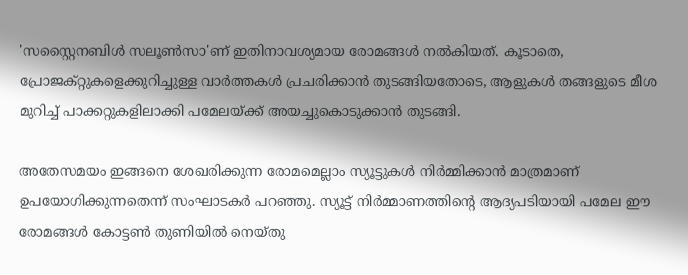'സസ്റ്റൈനബിൾ സലൂൺസാ'ണ് ഇതിനാവശ്യമായ രോമങ്ങൾ നൽകിയത്. കൂടാതെ, പ്രോജക്റ്റുകളെക്കുറിച്ചുള്ള വാർത്തകൾ പ്രചരിക്കാൻ തുടങ്ങിയതോടെ, ആളുകൾ തങ്ങളുടെ മീശ മുറിച്ച് പാക്കറ്റുകളിലാക്കി പമേലയ്ക്ക് അയച്ചുകൊടുക്കാൻ തുടങ്ങി.

അതേസമയം ഇങ്ങനെ ശേഖരിക്കുന്ന രോമമെല്ലാം സ്യൂട്ടുകൾ നിർമ്മിക്കാൻ മാത്രമാണ് ഉപയോഗിക്കുന്നതെന്ന് സംഘാടകർ പറഞ്ഞു. സ്യൂട്ട് നിർമ്മാണത്തിന്റെ ആദ്യപടിയായി പമേല ഈ രോമങ്ങൾ കോട്ടൺ തുണിയിൽ നെയ്തു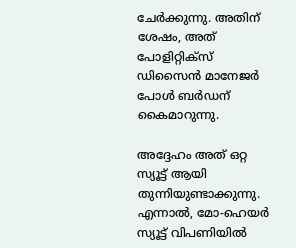ചേർക്കുന്നു. അതിന് ശേഷം, അത് പോളിറ്റിക്സ് ഡിസൈൻ മാനേജർ പോൾ ബർഡന് കൈമാറുന്നു.

അദ്ദേഹം അത് ഒറ്റ സ്യൂട്ട് ആയി തുന്നിയുണ്ടാക്കുന്നു. എന്നാൽ, മോ-ഹെയർ സ്യൂട്ട് വിപണിയിൽ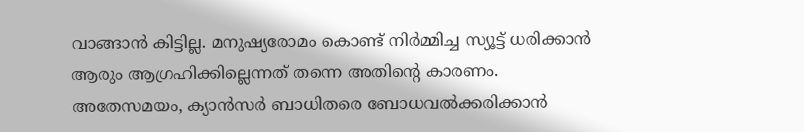വാങ്ങാൻ കിട്ടില്ല. മനുഷ്യരോമം കൊണ്ട് നിർമ്മിച്ച സ്യൂട്ട് ധരിക്കാൻ ആരും ആഗ്രഹിക്കില്ലെന്നത് തന്നെ അതിന്റെ കാരണം. അതേസമയം, ക്യാൻസർ ബാധിതരെ ബോധവൽക്കരിക്കാൻ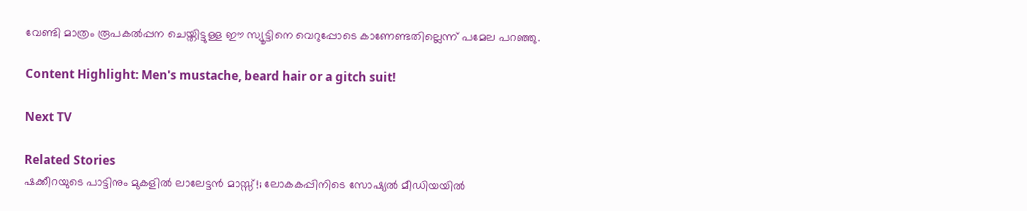വേണ്ടി മാത്രം രൂപകൽപ്പന ചെയ്തിട്ടുള്ള ഈ സ്യൂട്ടിനെ വെറുപ്പോടെ കാണേണ്ടതില്ലെന്ന് പമേല പറഞ്ഞു.

Content Highlight: Men's mustache, beard hair or a gitch suit!

Next TV

Related Stories
ഷക്കീറയുടെ പാട്ടിനും മുകളിൽ ലാലേട്ടൻ മാസ്സ്!; ലോകകപ്പിനിടെ സോഷ്യൽ മീഡിയയിൽ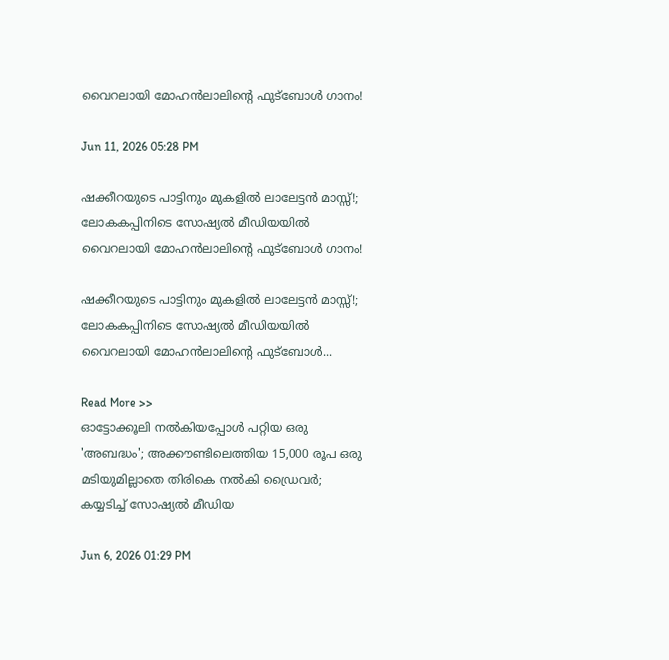വൈറലായി മോഹൻലാലിന്റെ ഫുട്ബോൾ ഗാനം!

Jun 11, 2026 05:28 PM

ഷക്കീറയുടെ പാട്ടിനും മുകളിൽ ലാലേട്ടൻ മാസ്സ്!; ലോകകപ്പിനിടെ സോഷ്യൽ മീഡിയയിൽ വൈറലായി മോഹൻലാലിന്റെ ഫുട്ബോൾ ഗാനം!

ഷക്കീറയുടെ പാട്ടിനും മുകളിൽ ലാലേട്ടൻ മാസ്സ്!; ലോകകപ്പിനിടെ സോഷ്യൽ മീഡിയയിൽ വൈറലായി മോഹൻലാലിന്റെ ഫുട്ബോൾ...

Read More >>
ഓട്ടോക്കൂലി നൽകിയപ്പോൾ പറ്റിയ ഒരു 'അബദ്ധം'; അക്കൗണ്ടിലെത്തിയ 15,000 രൂപ ഒരു മടിയുമില്ലാതെ തിരികെ നൽകി ഡ്രൈവർ; കയ്യടിച്ച് സോഷ്യൽ മീഡിയ

Jun 6, 2026 01:29 PM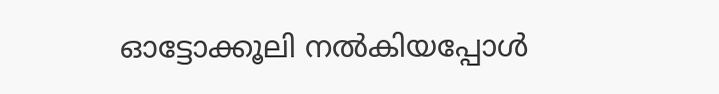ഓട്ടോക്കൂലി നൽകിയപ്പോൾ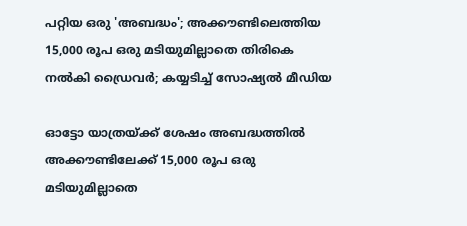പറ്റിയ ഒരു 'അബദ്ധം'; അക്കൗണ്ടിലെത്തിയ 15,000 രൂപ ഒരു മടിയുമില്ലാതെ തിരികെ നൽകി ഡ്രൈവർ; കയ്യടിച്ച് സോഷ്യൽ മീഡിയ

ഓട്ടോ യാത്രയ്ക്ക് ശേഷം അബദ്ധത്തിൽ അക്കൗണ്ടിലേക്ക് 15,000 രൂപ ഒരു മടിയുമില്ലാതെ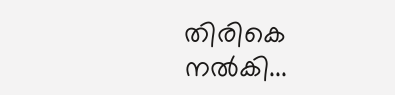തിരികെ നൽകി...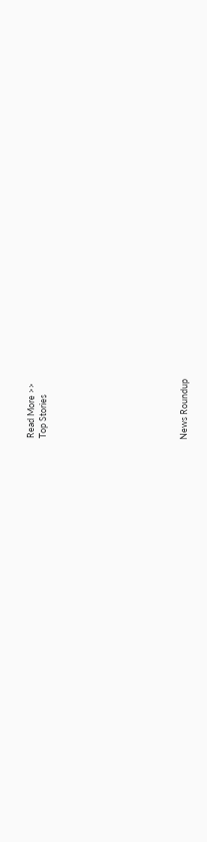Read More >>
Top Stories










News Roundup